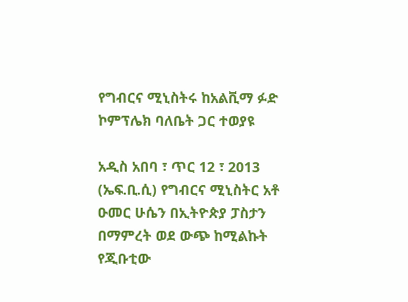የግብርና ሚኒስትሩ ከአልቪማ ፉድ ኮምፕሌክ ባለቤት ጋር ተወያዩ

አዲስ አበባ ፣ ጥር 12 ፣ 2013 (ኤፍ.ቢ.ሲ) የግብርና ሚኒስትር አቶ ዑመር ሁሴን በኢትዮጵያ ፓስታን በማምረት ወደ ውጭ ከሚልኩት የጂቡቲው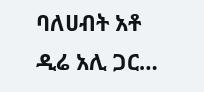ባለሀብት አቶ ዲሬ አሊ ጋር…